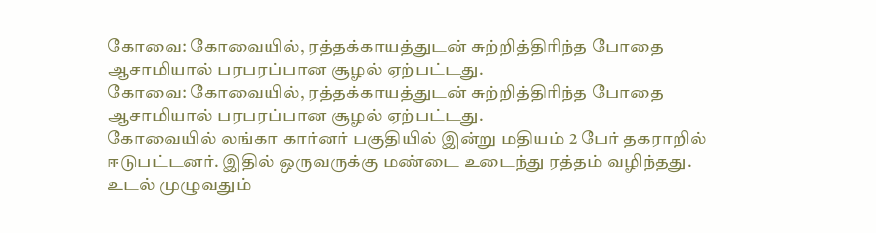கோவை: கோவையில், ரத்தக்காயத்துடன் சுற்றித்திரிந்த போதை ஆசாமியால் பரபரப்பான சூழல் ஏற்பட்டது.
கோவை: கோவையில், ரத்தக்காயத்துடன் சுற்றித்திரிந்த போதை ஆசாமியால் பரபரப்பான சூழல் ஏற்பட்டது.
கோவையில் லங்கா கார்னர் பகுதியில் இன்று மதியம் 2 பேர் தகராறில் ஈடுபட்டனர். இதில் ஒருவருக்கு மண்டை உடைந்து ரத்தம் வழிந்தது. உடல் முழுவதும்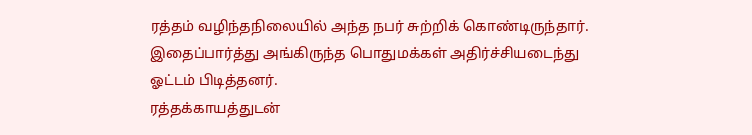ரத்தம் வழிந்தநிலையில் அந்த நபர் சுற்றிக் கொண்டிருந்தார். இதைப்பார்த்து அங்கிருந்த பொதுமக்கள் அதிர்ச்சியடைந்து ஓட்டம் பிடித்தனர்.
ரத்தக்காயத்துடன்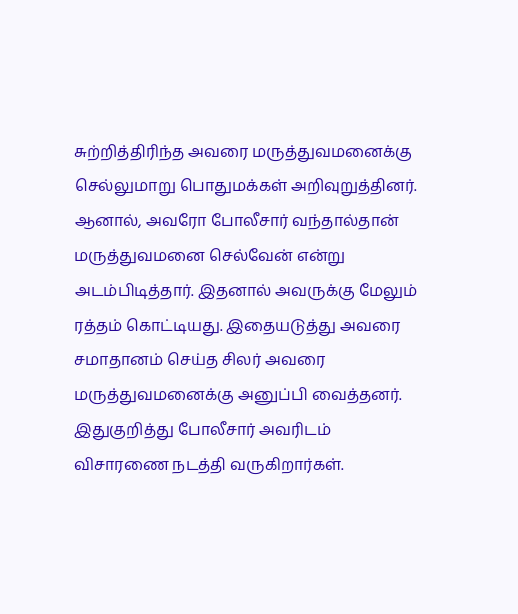சுற்றித்திரிந்த அவரை மருத்துவமனைக்கு செல்லுமாறு பொதுமக்கள் அறிவுறுத்தினர். ஆனால், அவரோ போலீசார் வந்தால்தான் மருத்துவமனை செல்வேன் என்று அடம்பிடித்தார். இதனால் அவருக்கு மேலும் ரத்தம் கொட்டியது. இதையடுத்து அவரை சமாதானம் செய்த சிலர் அவரை மருத்துவமனைக்கு அனுப்பி வைத்தனர். இதுகுறித்து போலீசார் அவரிடம் விசாரணை நடத்தி வருகிறார்கள்.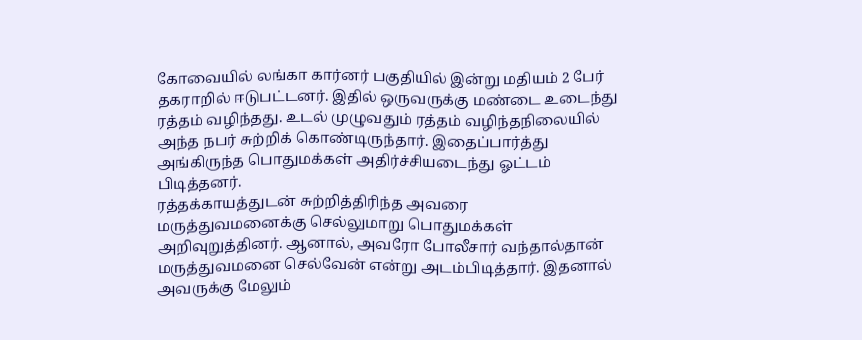கோவையில் லங்கா கார்னர் பகுதியில் இன்று மதியம் 2 பேர் தகராறில் ஈடுபட்டனர். இதில் ஒருவருக்கு மண்டை உடைந்து ரத்தம் வழிந்தது. உடல் முழுவதும் ரத்தம் வழிந்தநிலையில் அந்த நபர் சுற்றிக் கொண்டிருந்தார். இதைப்பார்த்து அங்கிருந்த பொதுமக்கள் அதிர்ச்சியடைந்து ஓட்டம் பிடித்தனர்.
ரத்தக்காயத்துடன் சுற்றித்திரிந்த அவரை மருத்துவமனைக்கு செல்லுமாறு பொதுமக்கள் அறிவுறுத்தினர். ஆனால், அவரோ போலீசார் வந்தால்தான் மருத்துவமனை செல்வேன் என்று அடம்பிடித்தார். இதனால் அவருக்கு மேலும்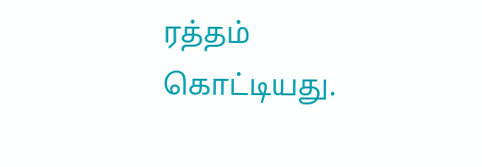ரத்தம் கொட்டியது.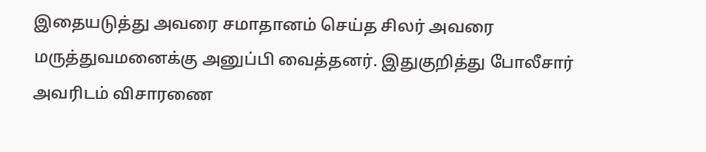இதையடுத்து அவரை சமாதானம் செய்த சிலர் அவரை மருத்துவமனைக்கு அனுப்பி வைத்தனர். இதுகுறித்து போலீசார் அவரிடம் விசாரணை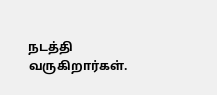நடத்தி வருகிறார்கள்.